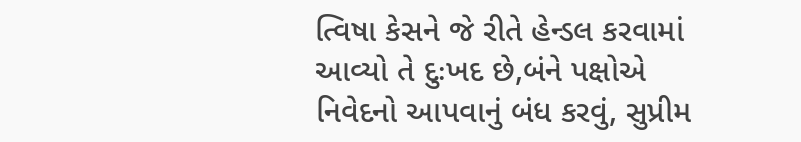ત્વિષા કેસને જે રીતે હેન્ડલ કરવામાં આવ્યો તે દુઃખદ છે,બંને પક્ષોએ નિવેદનો આપવાનું બંધ કરવું, સુપ્રીમ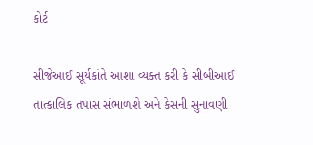કોર્ટ

સીજેઆઈ સૂર્યકાંતે આશા વ્યક્ત કરી કે સીબીઆઈ તાત્કાલિક તપાસ સંભાળશે અને કેસની સુનાવણી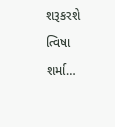શરૂકરશે ત્વિષા શર્મા…